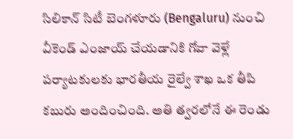సిలికాన్ సిటీ బెంగళూరు (Bengaluru) నుంచి వీకెండ్ ఎంజాయ్ చేయడానికి గోవా వెళ్లే పర్యాటకులకు భారతీయ రైల్వే శాఖ ఒక తీపి కబురు అందించింది. అతి త్వరలోనే ఈ రెండు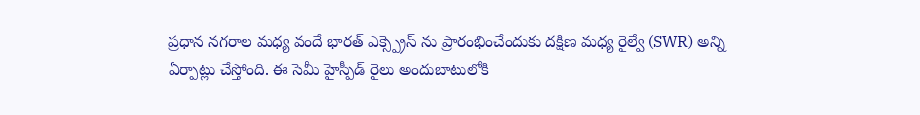ప్రధాన నగరాల మధ్య వందే భారత్ ఎక్స్ప్రెస్ ను ప్రారంభించేందుకు దక్షిణ మధ్య రైల్వే (SWR) అన్ని ఏర్పాట్లు చేస్తోంది. ఈ సెమీ హైస్పీడ్ రైలు అందుబాటులోకి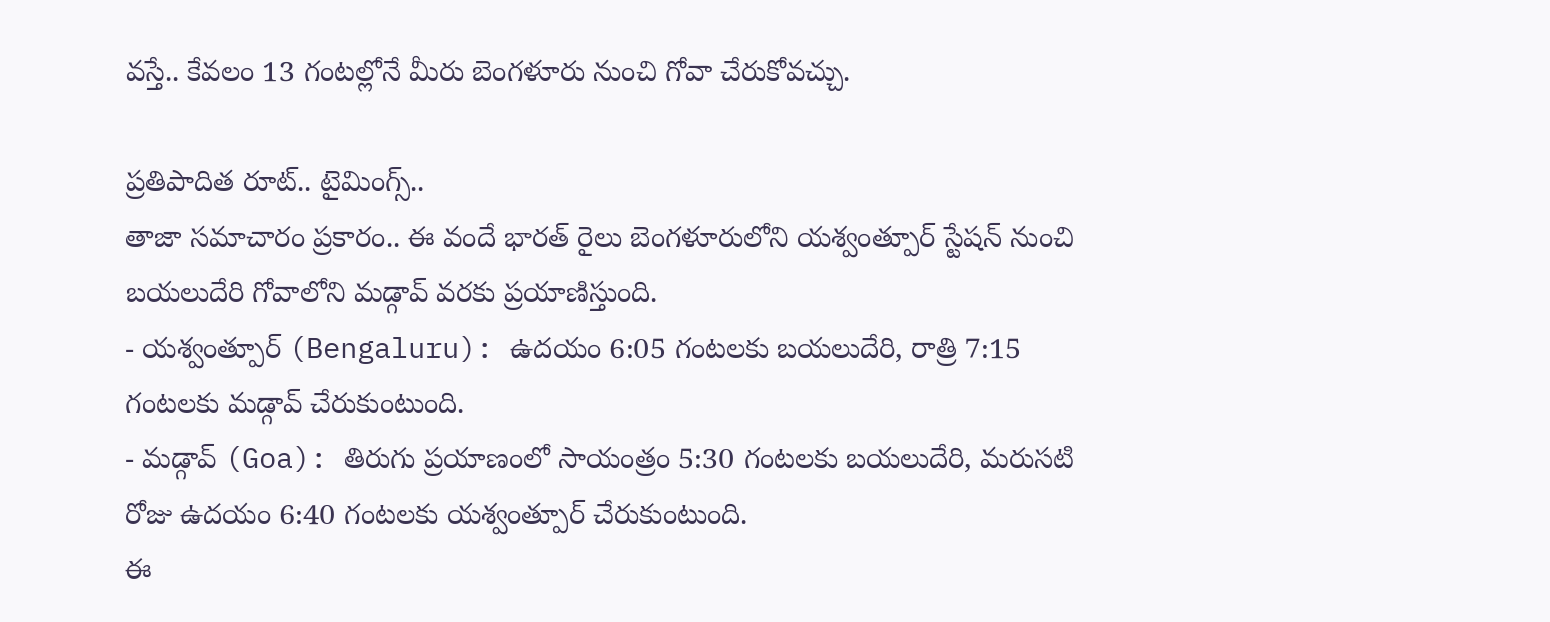వస్తే.. కేవలం 13 గంటల్లోనే మీరు బెంగళూరు నుంచి గోవా చేరుకోవచ్చు.

ప్రతిపాదిత రూట్.. టైమింగ్స్..
తాజా సమాచారం ప్రకారం.. ఈ వందే భారత్ రైలు బెంగళూరులోని యశ్వంత్పూర్ స్టేషన్ నుంచి బయలుదేరి గోవాలోని మడ్గావ్ వరకు ప్రయాణిస్తుంది.
- యశ్వంత్పూర్ (Bengaluru): ఉదయం 6:05 గంటలకు బయలుదేరి, రాత్రి 7:15 గంటలకు మడ్గావ్ చేరుకుంటుంది.
- మడ్గావ్ (Goa): తిరుగు ప్రయాణంలో సాయంత్రం 5:30 గంటలకు బయలుదేరి, మరుసటి రోజు ఉదయం 6:40 గంటలకు యశ్వంత్పూర్ చేరుకుంటుంది.
ఈ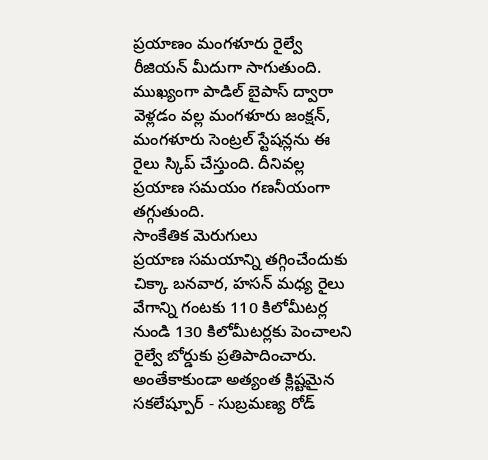ప్రయాణం మంగళూరు రైల్వే రీజియన్ మీదుగా సాగుతుంది. ముఖ్యంగా పాడిల్ బైపాస్ ద్వారా వెళ్లడం వల్ల మంగళూరు జంక్షన్, మంగళూరు సెంట్రల్ స్టేషన్లను ఈ రైలు స్కిప్ చేస్తుంది. దీనివల్ల ప్రయాణ సమయం గణనీయంగా తగ్గుతుంది.
సాంకేతిక మెరుగులు
ప్రయాణ సమయాన్ని తగ్గించేందుకు చిక్కా బనవార, హసన్ మధ్య రైలు వేగాన్ని గంటకు 110 కిలోమీటర్ల నుండి 130 కిలోమీటర్లకు పెంచాలని రైల్వే బోర్డుకు ప్రతిపాదించారు. అంతేకాకుండా అత్యంత క్లిష్టమైన సకలేష్పూర్ - సుబ్రమణ్య రోడ్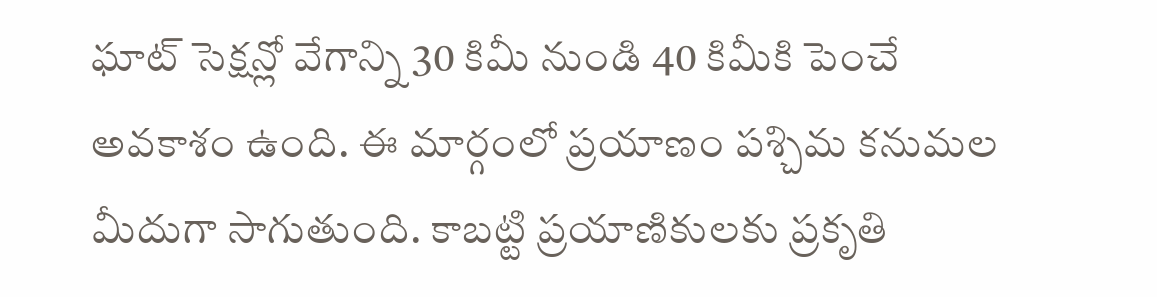ఘాట్ సెక్షన్లో వేగాన్ని 30 కిమీ నుండి 40 కిమీకి పెంచే అవకాశం ఉంది. ఈ మార్గంలో ప్రయాణం పశ్చిమ కనుమల మీదుగా సాగుతుంది. కాబట్టి ప్రయాణికులకు ప్రకృతి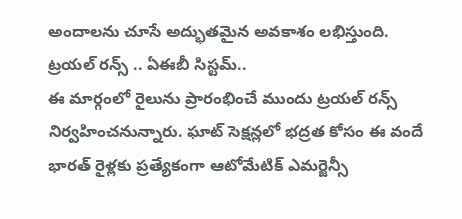అందాలను చూసే అద్భుతమైన అవకాశం లభిస్తుంది.
ట్రయల్ రన్స్ .. ఏఈబీ సిస్టమ్..
ఈ మార్గంలో రైలును ప్రారంభించే ముందు ట్రయల్ రన్స్ నిర్వహించనున్నారు. ఘాట్ సెక్షన్లలో భద్రత కోసం ఈ వందే భారత్ రైళ్లకు ప్రత్యేకంగా ఆటోమేటిక్ ఎమర్జెన్సీ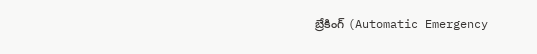బ్రేకింగ్ (Automatic Emergency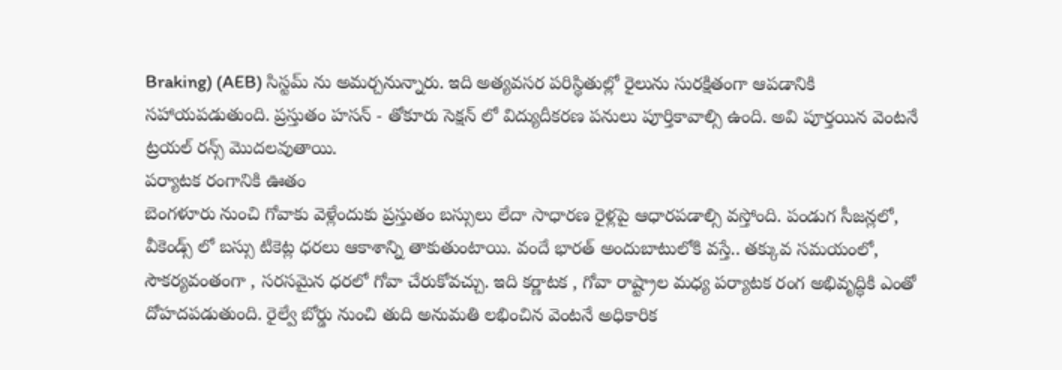Braking) (AEB) సిస్టమ్ ను అమర్చనున్నారు. ఇది అత్యవసర పరిస్థితుల్లో రైలును సురక్షితంగా ఆపడానికి సహాయపడుతుంది. ప్రస్తుతం హసన్ - తోకూరు సెక్షన్ లో విద్యుదీకరణ పనులు పూర్తికావాల్సి ఉంది. అవి పూర్తయిన వెంటనే ట్రయల్ రన్స్ మొదలవుతాయి.
పర్యాటక రంగానికి ఊతం
బెంగళూరు నుంచి గోవాకు వెళ్లేందుకు ప్రస్తుతం బస్సులు లేదా సాధారణ రైళ్లపై ఆధారపడాల్సి వస్తోంది. పండుగ సీజన్లలో, వీకెండ్స్ లో బస్సు టికెట్ల ధరలు ఆకాశాన్ని తాకుతుంటాయి. వందే భారత్ అందుబాటులోకి వస్తే.. తక్కువ సమయంలో, సౌకర్యవంతంగా , సరసమైన ధరలో గోవా చేరుకోవచ్చు. ఇది కర్ణాటక , గోవా రాష్ట్రాల మధ్య పర్యాటక రంగ అభివృద్ధికి ఎంతో దోహదపడుతుంది. రైల్వే బోర్డు నుంచి తుది అనుమతి లభించిన వెంటనే అధికారిక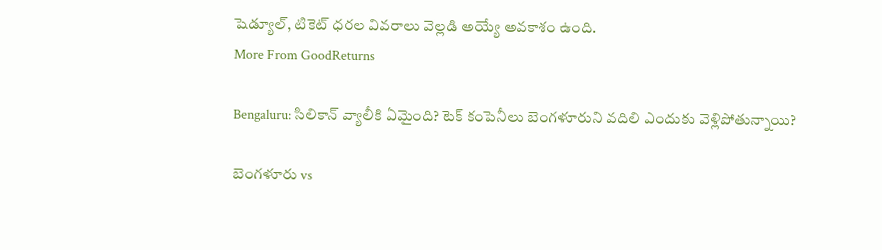షెడ్యూల్, టికెట్ ధరల వివరాలు వెల్లడి అయ్యే అవకాశం ఉంది.
More From GoodReturns

Bengaluru: సిలికాన్ వ్యాలీకి ఏమైంది? టెక్ కంపెనీలు బెంగళూరుని వదిలి ఎందుకు వెళ్లిపోతున్నాయి?

బెంగళూరు vs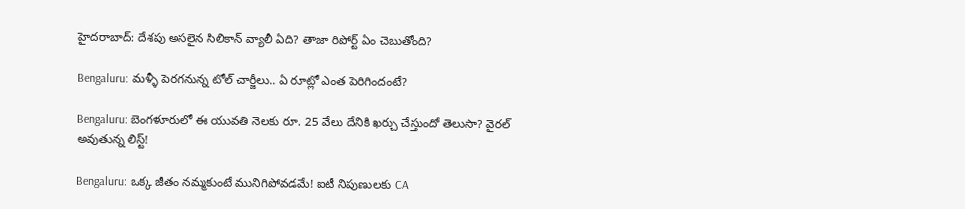హైదరాబాద్: దేశపు అసలైన సిలికాన్ వ్యాలీ ఏది? తాజా రిపోర్ట్ ఏం చెబుతోంది?

Bengaluru: మళ్ళీ పెరగనున్న టోల్ చార్జీలు.. ఏ రూట్లో ఎంత పెరిగిందంటే?

Bengaluru: బెంగళూరులో ఈ యువతి నెలకు రూ. 25 వేలు దేనికి ఖర్చు చేస్తుందో తెలుసా? వైరల్ అవుతున్న లిస్ట్!

Bengaluru: ఒక్క జీతం నమ్మకుంటే మునిగిపోవడమే! ఐటీ నిపుణులకు CA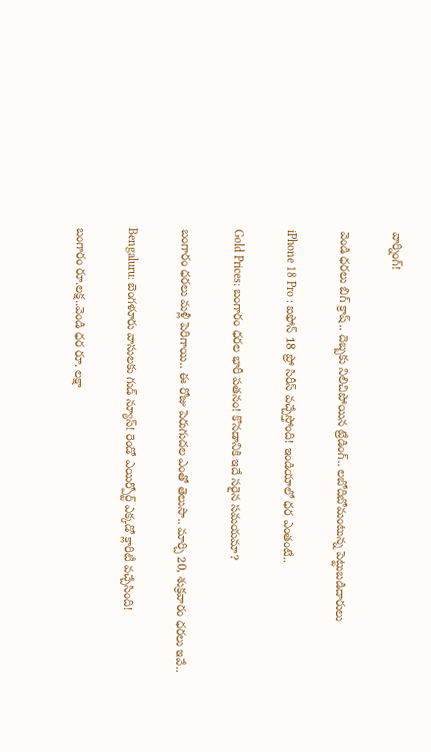వార్నింగ్!

వెండి ధరలు బిగ్ క్రాష్.. దెబ్బకు నిలిచిపోయిన ట్రేడింగ్.. లబోదిబోమంటున్న పెట్టుబడిదారులు

iPhone 18 Pro : ఐఫోన్ 18 ప్రో సిరీస్ వచ్చేస్తోంది! ఇండియాలో ధర ఎంతంటే..

Gold Prices: బంగారం ధరల భారీ పతనం! కొనడానికి ఇదే సరైన సమయమా?

బంగారం ధరలు మళ్లీ పెరిగాయి.. ఈ రోజు పెరుగుదల ఎంతో తెలుసా.. మార్చి 20, శుక్రవారం ధరలు ఇవే..

Bengaluru: బెంగళూరు వాసులకు గుడ్ న్యూస్! రెండో ఎయిర్పోర్ట్ ఎక్కడో క్లారిటీ వచ్చేసింది!

బంగారం రూ.లక్ష..వెండి ధర రూ. లక్షా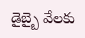డైబ్బై వేలకు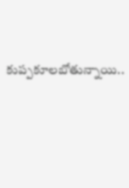కుప్పకూలబోతున్నాయి..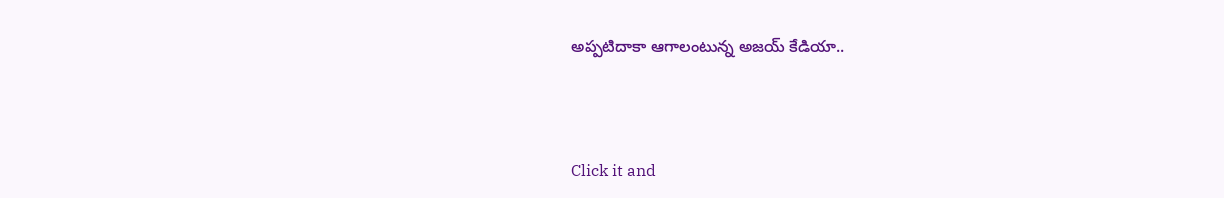అప్పటిదాకా ఆగాలంటున్న అజయ్ కేడియా..



Click it and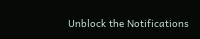Unblock the Notifications